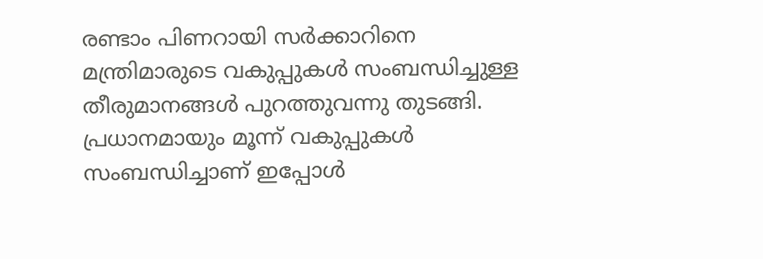രണ്ടാം പിണറായി സര്‍ക്കാറിനെ മന്ത്രിമാരുടെ വകുപ്പുകള്‍ സംബന്ധിച്ചുള്ള തീരുമാനങ്ങള്‍ പുറത്തുവന്നു തുടങ്ങി. പ്രധാനമായും മൂന്ന് വകുപ്പുകള്‍ സംബന്ധിച്ചാണ് ഇപ്പോള്‍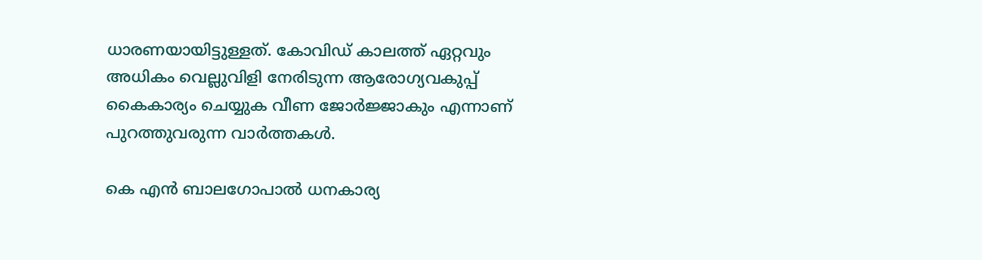ധാരണയായിട്ടുള്ളത്. കോവിഡ് കാലത്ത് ഏറ്റവും അധികം വെല്ലുവിളി നേരിടുന്ന ആരോഗ്യവകുപ്പ് കൈകാര്യം ചെയ്യുക വീണ ജോര്‍ജ്ജാകും എന്നാണ് പുറത്തുവരുന്ന വാര്‍ത്തകള്‍.

കെ എന്‍ ബാലഗോപാല്‍ ധനകാര്യ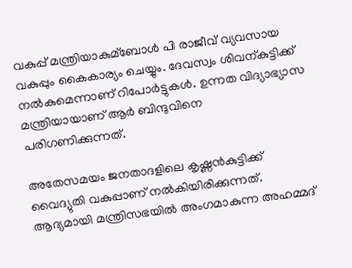വകുപ്പ് മന്ത്രിയാകുമ്ബോള്‍ പി രാജീവ് വ്യവസായ വകുപ്പും കൈകാര്യം ചെയ്യും. ദേവസ്വം ശിവന്കുട്ടിക്ക് നല്‍കുമെന്നാണ് റിപോര്‍ട്ടുകള്‍. ഉന്നത വിദ്യാഭ്യാസ മന്ത്രിയായാണ് ആര്‍ ബിന്ദുവിനെ പരിഗണിക്കുന്നത്.

അതേസമയം ജനതാദളിലെ കൃഷ്ണന്‍കുട്ടിക്ക് വൈദ്യുതി വകുപ്പാണ് നല്‍കിയിരിക്കുന്നത്. ആദ്യമായി മന്ത്രിസഭയില്‍ അംഗമാകുന്ന അഹമ്മദ്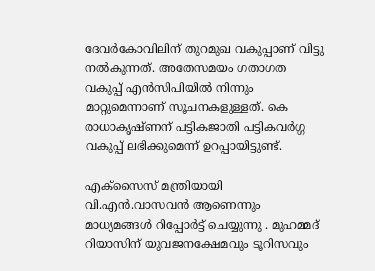ദേവര്‍കോവിലിന് തുറമുഖ വകുപ്പാണ് വിട്ടു നല്‍കുന്നത്. അതേസമയം ഗതാഗത വകുപ്പ് എന്‍സിപിയില്‍ നിന്നും മാറ്റുമെന്നാണ് സൂചനകളുള്ളത്. കെ രാധാകൃഷ്ണന് പട്ടികജാതി പട്ടികവര്‍ഗ്ഗ വകുപ്പ് ലഭിക്കുമെന്ന് ഉറപ്പായിട്ടുണ്ട്.

എക്‌സൈസ് മന്ത്രിയായി വി.എന്‍.വാസവന്‍ ആണെന്നും മാധ്യമങ്ങള്‍ റിപ്പോര്‍ട്ട് ചെയ്യുന്നു . മുഹമ്മദ് റിയാസിന് യുവജനക്ഷേമവും ടൂറിസവും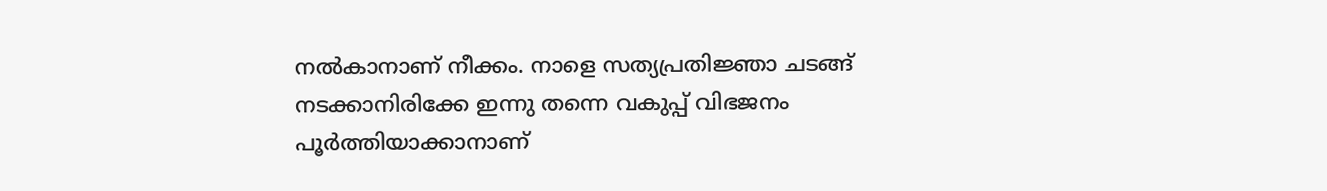നല്‍കാനാണ് നീക്കം. നാളെ സത്യപ്രതിജ്ഞാ ചടങ്ങ് നടക്കാനിരിക്കേ ഇന്നു തന്നെ വകുപ്പ് വിഭജനം പൂര്‍ത്തിയാക്കാനാണ്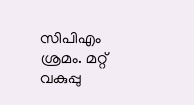സിപിഎം ശ്രമം. മറ്റ് വകുപ്പു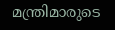മന്ത്രിമാരുടെ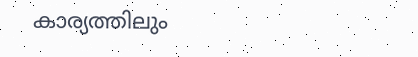കാര്യത്തിലും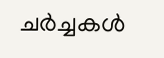ചര്‍ച്ചകള്‍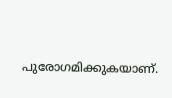പുരോഗമിക്കുകയാണ്.